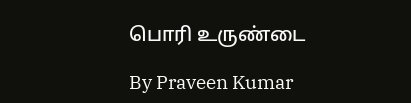பொரி உருண்டை

By Praveen Kumar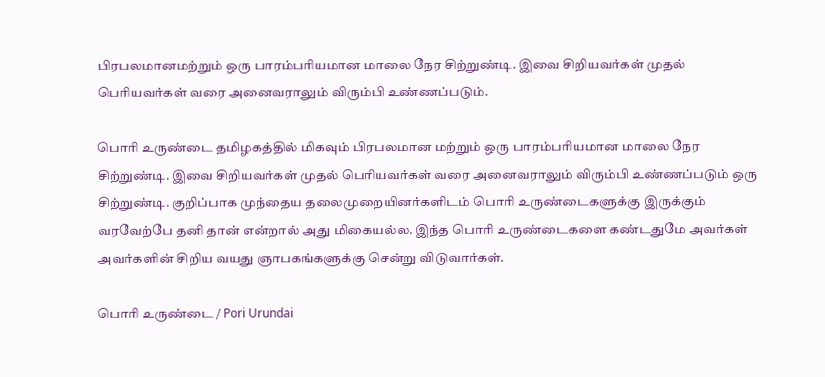பிரபலமானமற்றும் ஒரு பாரம்பரியமான மாலை நேர சிற்றுண்டி. இவை சிறியவர்கள் முதல் பெரியவர்கள் வரை அனைவராலும் விரும்பி உண்ணப்படும்.

பொரி உருண்டை தமிழகத்தில் மிகவும் பிரபலமான மற்றும் ஒரு பாரம்பரியமான மாலை நேர சிற்றுண்டி. இவை சிறியவர்கள் முதல் பெரியவர்கள் வரை அனைவராலும் விரும்பி உண்ணப்படும் ஒரு சிற்றுண்டி. குறிப்பாக முந்தைய தலைமுறையினர்களிடம் பொரி உருண்டைகளுக்கு இருக்கும் வரவேற்பே தனி தான் என்றால் அது மிகையல்ல. இந்த பொரி உருண்டைகளை கண்டதுமே அவர்கள் அவர்களின் சிறிய வயது ஞாபகங்களுக்கு சென்று விடுவார்கள்.

பொரி உருண்டை / Pori Urundai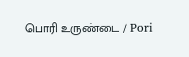பொரி உருண்டை / Pori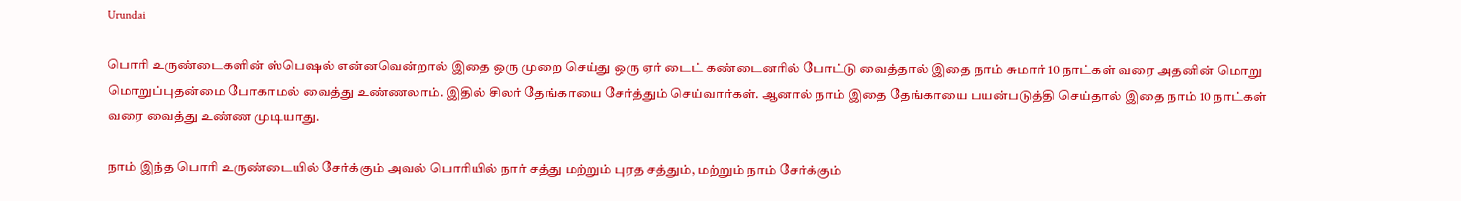Urundai

பொரி உருண்டைகளின் ஸ்பெஷல் என்னவென்றால் இதை ஒரு முறை செய்து ஒரு ஏர் டைட் கண்டைனரில் போட்டு வைத்தால் இதை நாம் சுமார் 10 நாட்கள் வரை அதனின் மொறு மொறுப்புதன்மை போகாமல் வைத்து உண்ணலாம். இதில் சிலர் தேங்காயை சேர்த்தும் செய்வார்கள். ஆனால் நாம் இதை தேங்காயை பயன்படுத்தி செய்தால் இதை நாம் 10 நாட்கள் வரை வைத்து உண்ண முடியாது.

நாம் இந்த பொரி உருண்டையில் சேர்க்கும் அவல் பொரியில் நார் சத்து மற்றும் புரத சத்தும், மற்றும் நாம் சேர்க்கும்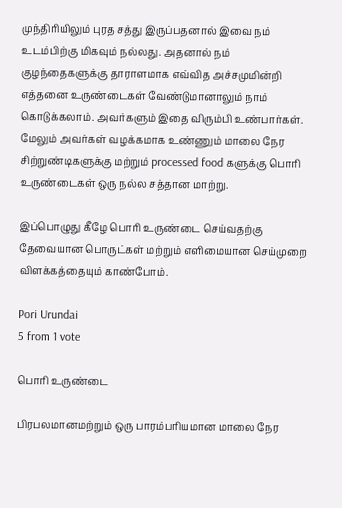முந்திரியிலும் புரத சத்து இருப்பதனால் இவை நம் உடம்பிற்கு மிகவும் நல்லது. அதனால் நம் குழந்தைகளுக்கு தாராளமாக எவ்வித அச்சமுமின்றி எத்தனை உருண்டைகள் வேண்டுமானாலும் நாம் கொடுக்கலாம். அவர்களும் இதை விரும்பி உண்பார்கள். மேலும் அவர்கள் வழக்கமாக உண்ணும் மாலை நேர சிற்றுண்டிகளுக்கு மற்றும் processed food களுக்கு பொரி உருண்டைகள் ஒரு நல்ல சத்தான மாற்று.

இப்பொழுது கீழே பொரி உருண்டை செய்வதற்கு தேவையான பொருட்கள் மற்றும் எளிமையான செய்முறை விளக்கத்தையும் காண்போம்.

Pori Urundai
5 from 1 vote

பொரி உருண்டை

பிரபலமானமற்றும் ஒரு பாரம்பரியமான மாலை நேர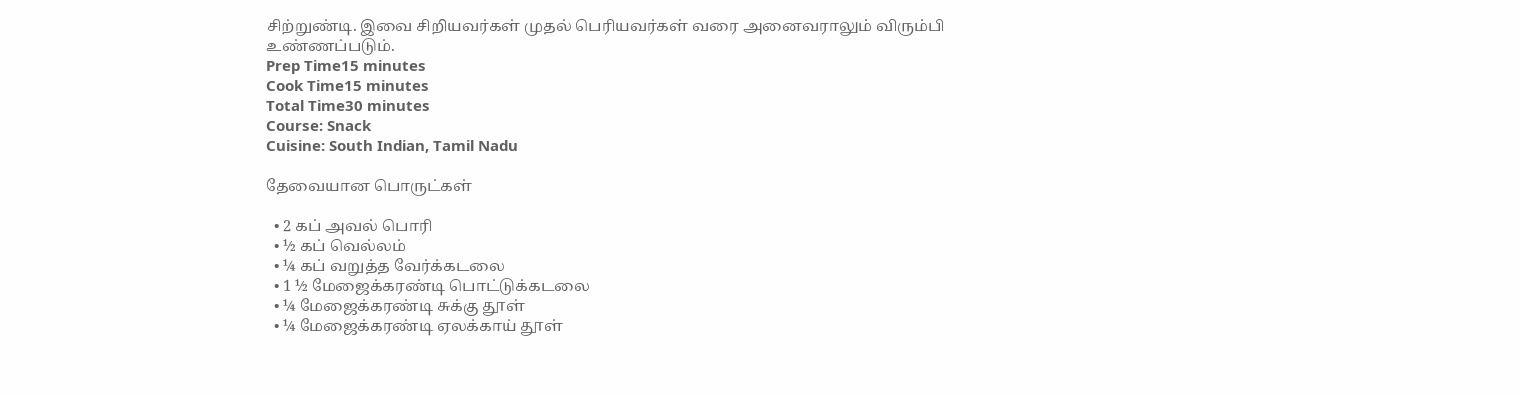சிற்றுண்டி. இவை சிறியவர்கள் முதல் பெரியவர்கள் வரை அனைவராலும் விரும்பி உண்ணப்படும்.
Prep Time15 minutes
Cook Time15 minutes
Total Time30 minutes
Course: Snack
Cuisine: South Indian, Tamil Nadu

தேவையான பொருட்கள்

  • 2 கப் அவல் பொரி
  • ½ கப் வெல்லம்
  • ¼ கப் வறுத்த வேர்க்கடலை
  • 1 ½ மேஜைக்கரண்டி பொட்டுக்கடலை
  • ¼ மேஜைக்கரண்டி சுக்கு தூள்
  • ¼ மேஜைக்கரண்டி ஏலக்காய் தூள்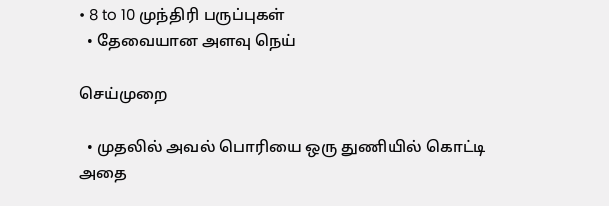• 8 to 10 முந்திரி பருப்புகள்
  • தேவையான அளவு நெய்

செய்முறை

  • முதலில் அவல் பொரியை ஒரு துணியில் கொட்டி அதை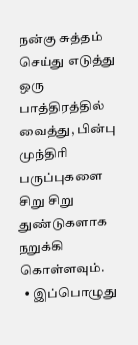நன்கு சுத்தம் செய்து எடுத்து ஒரு பாத்திரத்தில் வைத்து, பின்பு முந்திரி பருப்புகளை சிறு சிறு துண்டுகளாக நறுக்கி கொள்ளவும்.
  • இப்பொழுது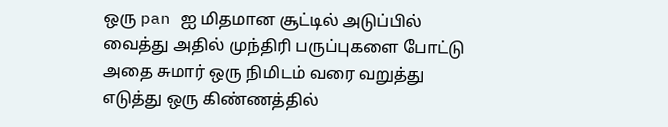ஒரு pan ஐ மிதமான சூட்டில் அடுப்பில் வைத்து அதில் முந்திரி பருப்புகளை போட்டு அதை சுமார் ஒரு நிமிடம் வரை வறுத்து எடுத்து ஒரு கிண்ணத்தில்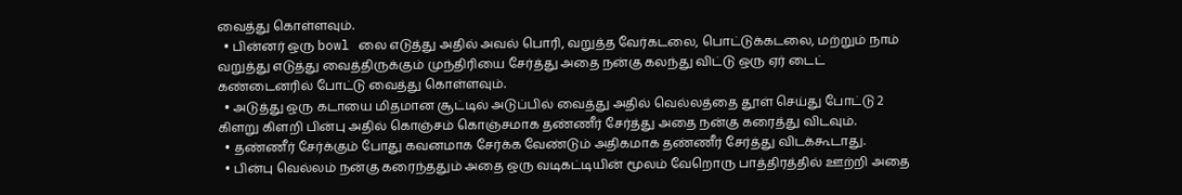வைத்து கொள்ளவும்.
  • பின்னர் ஒரு bowl லை எடுத்து அதில் அவல் பொரி, வறுத்த வேர்கடலை, பொட்டுக்கடலை, மற்றும் நாம் வறுத்து எடுத்து வைத்திருக்கும் முந்திரியை சேர்த்து அதை நன்கு கலந்து விட்டு ஒரு ஏர் டைட் கண்டைனரில் போட்டு வைத்து கொள்ளவும்.
  • அடுத்து ஒரு கடாயை மிதமான சூட்டில் அடுப்பில் வைத்து அதில் வெல்லத்தை தூள் செய்து போட்டு 2 கிளறு கிளறி பின்பு அதில் கொஞ்சம் கொஞ்சமாக தண்ணீர் சேர்த்து அதை நன்கு கரைத்து விடவும்.
  • தண்ணீர் சேர்க்கும் போது கவனமாக சேர்க்க வேண்டும் அதிகமாக தண்ணீர் சேர்த்து விடக்கூடாது.
  • பின்பு வெல்லம் நன்கு கரைந்ததும் அதை ஒரு வடிகட்டியின் மூலம் வேறொரு பாத்திரத்தில் ஊற்றி அதை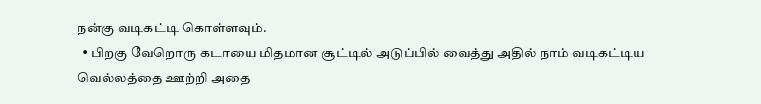நன்கு வடிகட்டி கொள்ளவும்.
  • பிறகு வேறொரு கடாயை மிதமான சூட்டில் அடுப்பில் வைத்து அதில் நாம் வடிகட்டிய வெல்லத்தை ஊற்றி அதை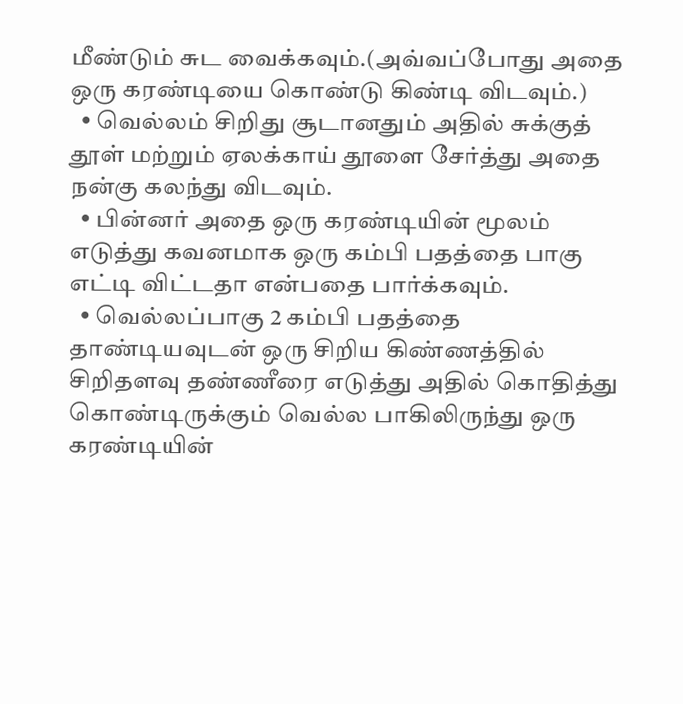மீண்டும் சுட வைக்கவும்.(அவ்வப்போது அதை ஒரு கரண்டியை கொண்டு கிண்டி விடவும்.)
  • வெல்லம் சிறிது சூடானதும் அதில் சுக்குத் தூள் மற்றும் ஏலக்காய் தூளை சேர்த்து அதை நன்கு கலந்து விடவும்.
  • பின்னர் அதை ஒரு கரண்டியின் மூலம் எடுத்து கவனமாக ஒரு கம்பி பதத்தை பாகு எட்டி விட்டதா என்பதை பார்க்கவும்.
  • வெல்லப்பாகு 2 கம்பி பதத்தை தாண்டியவுடன் ஒரு சிறிய கிண்ணத்தில் சிறிதளவு தண்ணீரை எடுத்து அதில் கொதித்து கொண்டிருக்கும் வெல்ல பாகிலிருந்து ஒரு கரண்டியின்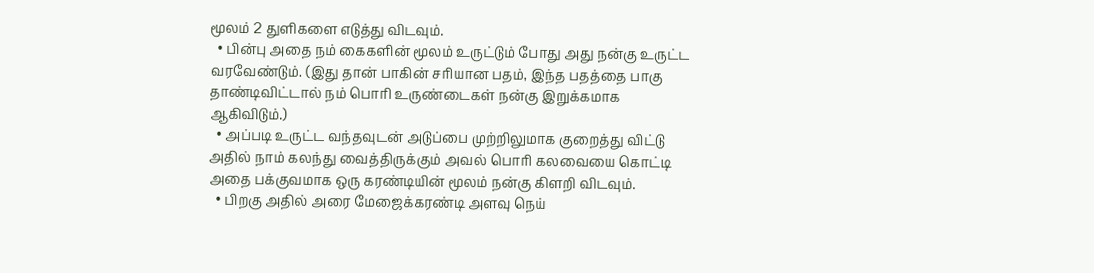மூலம் 2 துளிகளை எடுத்து விடவும்.
  • பின்பு அதை நம் கைகளின் மூலம் உருட்டும் போது அது நன்கு உருட்ட வரவேண்டும். (இது தான் பாகின் சரியான பதம், இந்த பதத்தை பாகு தாண்டிவிட்டால் நம் பொரி உருண்டைகள் நன்கு இறுக்கமாக ஆகிவிடும்.)
  • அப்படி உருட்ட வந்தவுடன் அடுப்பை முற்றிலுமாக குறைத்து விட்டு அதில் நாம் கலந்து வைத்திருக்கும் அவல் பொரி கலவையை கொட்டி அதை பக்குவமாக ஒரு கரண்டியின் மூலம் நன்கு கிளறி விடவும்.
  • பிறகு அதில் அரை மேஜைக்கரண்டி அளவு நெய்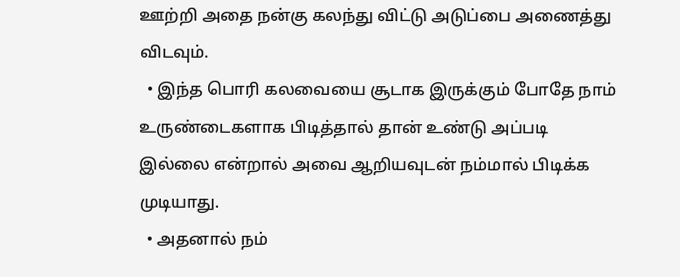ஊற்றி அதை நன்கு கலந்து விட்டு அடுப்பை அணைத்து விடவும்.
  • இந்த பொரி கலவையை சூடாக இருக்கும் போதே நாம் உருண்டைகளாக பிடித்தால் தான் உண்டு அப்படி இல்லை என்றால் அவை ஆறியவுடன் நம்மால் பிடிக்க முடியாது.
  • அதனால் நம்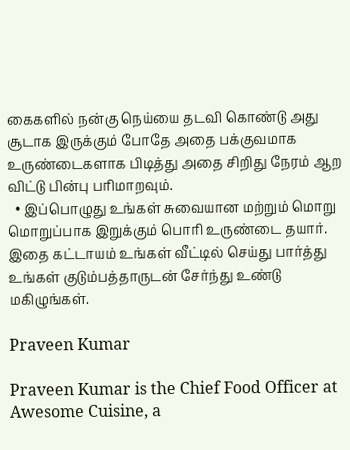கைகளில் நன்கு நெய்யை தடவி கொண்டு அது சூடாக இருக்கும் போதே அதை பக்குவமாக உருண்டைகளாக பிடித்து அதை சிறிது நேரம் ஆற விட்டு பின்பு பரிமாறவும்.
  • இப்பொழுது உங்கள் சுவையான மற்றும் மொறு மொறுப்பாக இறுக்கும் பொரி உருண்டை தயார். இதை கட்டாயம் உங்கள் வீட்டில் செய்து பார்த்து உங்கள் குடும்பத்தாருடன் சேர்ந்து உண்டு மகிழுங்கள்.

Praveen Kumar

Praveen Kumar is the Chief Food Officer at Awesome Cuisine, a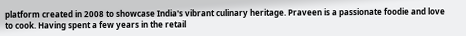platform created in 2008 to showcase India's vibrant culinary heritage. Praveen is a passionate foodie and love to cook. Having spent a few years in the retail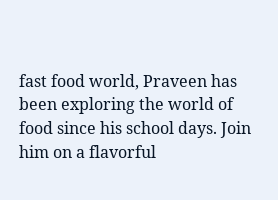fast food world, Praveen has been exploring the world of food since his school days. Join him on a flavorful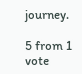journey.

5 from 1 vote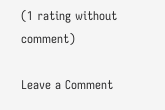(1 rating without comment)

Leave a Comment